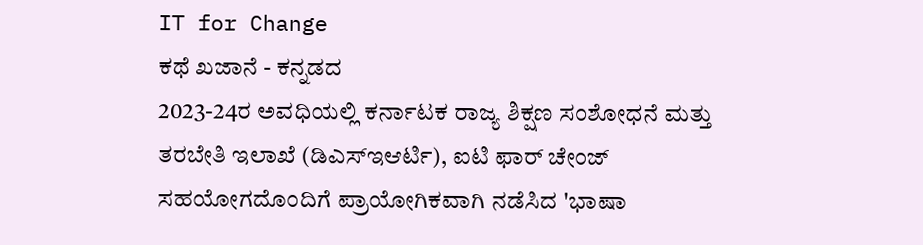IT for Change
ಕಥೆ ಖಜಾನೆ - ಕನ್ನಡದ
2023-24ರ ಅವಧಿಯಲ್ಲಿ ಕರ್ನಾಟಕ ರಾಜ್ಯ ಶಿಕ್ಷಣ ಸಂಶೋಧನೆ ಮತ್ತು ತರಬೇತಿ ಇಲಾಖೆ (ಡಿಎಸ್ಇಆರ್ಟಿ), ಐಟಿ ಫಾರ್ ಚೇಂಜ್ ಸಹಯೋಗದೊಂದಿಗೆ ಪ್ರಾಯೋಗಿಕವಾಗಿ ನಡೆಸಿದ 'ಭಾಷಾ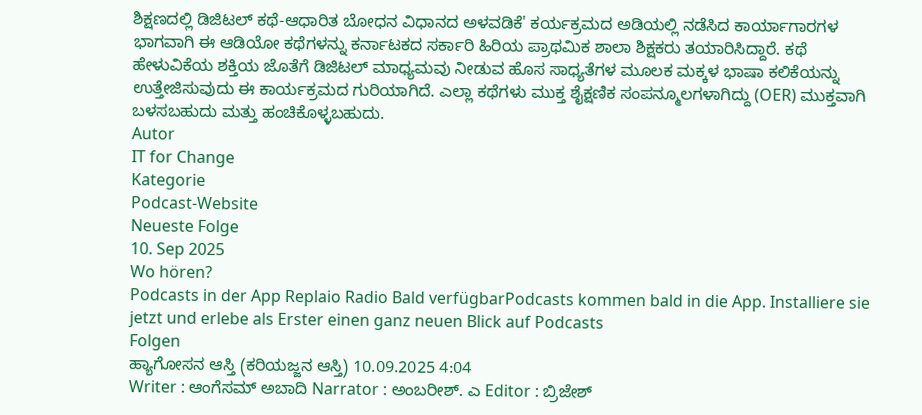ಶಿಕ್ಷಣದಲ್ಲಿ ಡಿಜಿಟಲ್ ಕಥೆ-ಆಧಾರಿತ ಬೋಧನ ವಿಧಾನದ ಅಳವಡಿಕೆ' ಕರ್ಯಕ್ರಮದ ಅಡಿಯಲ್ಲಿ ನಡೆಸಿದ ಕಾರ್ಯಾಗಾರಗಳ ಭಾಗವಾಗಿ ಈ ಆಡಿಯೋ ಕಥೆಗಳನ್ನು ಕರ್ನಾಟಕದ ಸರ್ಕಾರಿ ಹಿರಿಯ ಪ್ರಾಥಮಿಕ ಶಾಲಾ ಶಿಕ್ಷಕರು ತಯಾರಿಸಿದ್ದಾರೆ. ಕಥೆ ಹೇಳುವಿಕೆಯ ಶಕ್ತಿಯ ಜೊತೆಗೆ ಡಿಜಿಟಲ್ ಮಾಧ್ಯಮವು ನೀಡುವ ಹೊಸ ಸಾಧ್ಯತೆಗಳ ಮೂಲಕ ಮಕ್ಕಳ ಭಾಷಾ ಕಲಿಕೆಯನ್ನು ಉತ್ತೇಜಿಸುವುದು ಈ ಕಾರ್ಯಕ್ರಮದ ಗುರಿಯಾಗಿದೆ. ಎಲ್ಲಾ ಕಥೆಗಳು ಮುಕ್ತ ಶೈಕ್ಷಣಿಕ ಸಂಪನ್ಮೂಲಗಳಾಗಿದ್ದು (OER) ಮುಕ್ತವಾಗಿ ಬಳಸಬಹುದು ಮತ್ತು ಹಂಚಿಕೊಳ್ಳಬಹುದು.
Autor
IT for Change
Kategorie
Podcast-Website
Neueste Folge
10. Sep 2025
Wo hören?
Podcasts in der App Replaio Radio Bald verfügbarPodcasts kommen bald in die App. Installiere sie jetzt und erlebe als Erster einen ganz neuen Blick auf Podcasts
Folgen
ಹ್ಯಾಗೋಸನ ಆಸ್ತಿ (ಕರಿಯಜ್ಜನ ಆಸ್ತಿ) 10.09.2025 4:04
Writer : ಆಂಗೆಸಮ್ ಅಬಾದಿ Narrator : ಅಂಬರೀಶ್. ಎ Editor : ಬ್ರಿಜೇಶ್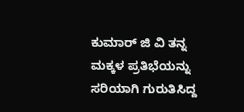ಕುಮಾರ್ ಜಿ ವಿ ತನ್ನ ಮಕ್ಕಳ ಪ್ರತಿಭೆಯನ್ನು ಸರಿಯಾಗಿ ಗುರುತಿಸಿದ್ದ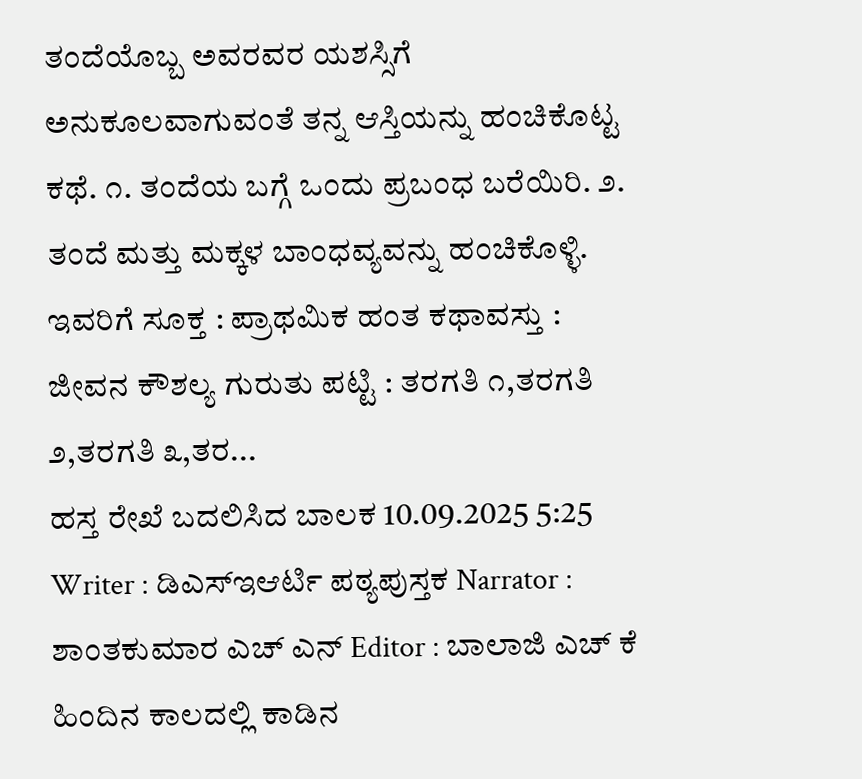ತಂದೆಯೊಬ್ಬ ಅವರವರ ಯಶಸ್ಸಿಗೆ ಅನುಕೂಲವಾಗುವಂತೆ ತನ್ನ ಆಸ್ತಿಯನ್ನು ಹಂಚಿಕೊಟ್ಟ ಕಥೆ. ೧. ತಂದೆಯ ಬಗ್ಗೆ ಒಂದು ಪ್ರಬಂಧ ಬರೆಯಿರಿ. ೨. ತಂದೆ ಮತ್ತು ಮಕ್ಕಳ ಬಾಂಧವ್ಯವನ್ನು ಹಂಚಿಕೊಳ್ಳಿ. ಇವರಿಗೆ ಸೂಕ್ತ : ಪ್ರಾಥಮಿಕ ಹಂತ ಕಥಾವಸ್ತು : ಜೀವನ ಕೌಶಲ್ಯ ಗುರುತು ಪಟ್ಟಿ : ತರಗತಿ ೧,ತರಗತಿ ೨,ತರಗತಿ ೩,ತರ...
ಹಸ್ತ ರೇಖೆ ಬದಲಿಸಿದ ಬಾಲಕ 10.09.2025 5:25
Writer : ಡಿಎಸ್ಇಆರ್ಟಿ ಪಠ್ಯಪುಸ್ತಕ Narrator : ಶಾಂತಕುಮಾರ ಎಚ್ ಎನ್ Editor : ಬಾಲಾಜಿ ಎಚ್ ಕೆ ಹಿಂದಿನ ಕಾಲದಲ್ಲಿ ಕಾಡಿನ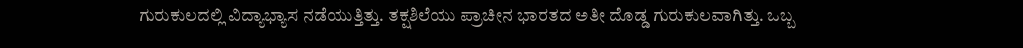ಗುರುಕುಲದಲ್ಲಿ ವಿದ್ಯಾಭ್ಯಾಸ ನಡೆಯುತ್ತಿತ್ತು. ತಕ್ಷಶಿಲೆಯು ಪ್ರಾಚೀನ ಭಾರತದ ಅತೀ ದೊಡ್ಡ ಗುರುಕುಲವಾಗಿತ್ತು. ಒಬ್ಬ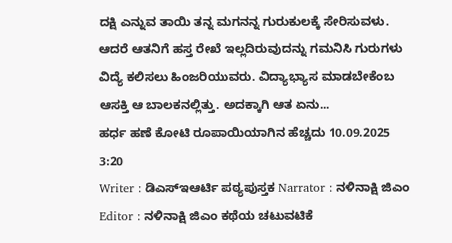ದಕ್ಷಿ ಎನ್ನುವ ತಾಯಿ ತನ್ನ ಮಗನನ್ನ ಗುರುಕುಲಕ್ಕೆ ಸೇರಿಸುವಳು. ಆದರೆ ಆತನಿಗೆ ಹಸ್ತ ರೇಖೆ ಇಲ್ಲದಿರುವುದನ್ನು ಗಮನಿಸಿ ಗುರುಗಳು ವಿದ್ಯೆ ಕಲಿಸಲು ಹಿಂಜರಿಯುವರು. ವಿದ್ಯಾಭ್ಯಾಸ ಮಾಡಬೇಕೆಂಬ ಆಸಕ್ತಿ ಆ ಬಾಲಕನಲ್ಲಿತ್ತು. ಅದಕ್ಕಾಗಿ ಆತ ಏನು...
ಹರ್ಧ ಹಣೆ ಕೋಟಿ ರೂಪಾಯಿಯಾಗಿನ ಹೆಚ್ಚದು 10.09.2025 3:20
Writer : ಡಿಎಸ್ಇಆರ್ಟಿ ಪಠ್ಯಪುಸ್ತಕ Narrator : ನಳಿನಾಕ್ಷಿ ಜಿಎಂ Editor : ನಳಿನಾಕ್ಷಿ ಜಿಎಂ ಕಥೆಯ ಚಟುವಟಿಕೆ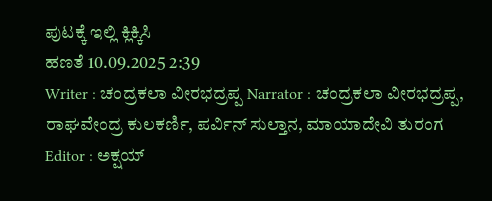ಪುಟಕ್ಕೆ ಇಲ್ಲಿ ಕ್ಲಿಕ್ಕಿಸಿ
ಹಣತೆ 10.09.2025 2:39
Writer : ಚಂದ್ರಕಲಾ ವೀರಭದ್ರಪ್ಪ Narrator : ಚಂದ್ರಕಲಾ ವೀರಭದ್ರಪ್ಪ, ರಾಘವೇಂದ್ರ ಕುಲಕರ್ಣಿ, ಪರ್ವಿನ್ ಸುಲ್ತಾನ, ಮಾಯಾದೇವಿ ತುರಂಗ Editor : ಅಕ್ಷಯ್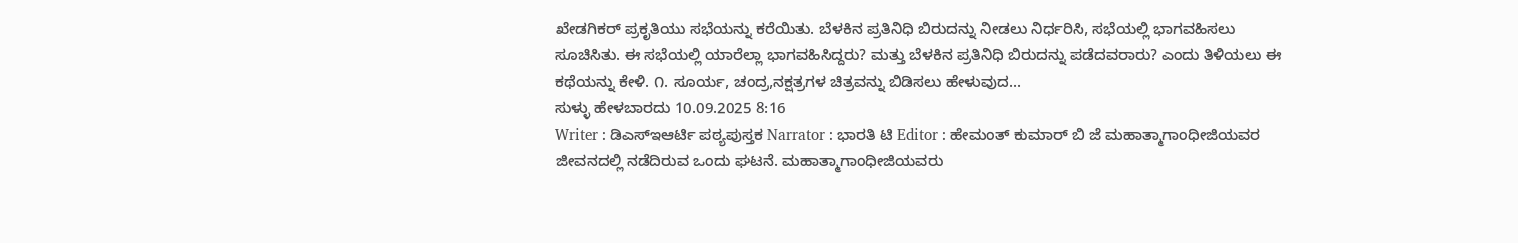ಖೇಡಗಿಕರ್ ಪ್ರಕೃತಿಯು ಸಭೆಯನ್ನು ಕರೆಯಿತು. ಬೆಳಕಿನ ಪ್ರತಿನಿಧಿ ಬಿರುದನ್ನು ನೀಡಲು ನಿರ್ಧರಿಸಿ, ಸಭೆಯಲ್ಲಿ ಭಾಗವಹಿಸಲು ಸೂಚಿಸಿತು. ಈ ಸಭೆಯಲ್ಲಿ ಯಾರೆಲ್ಲಾ ಭಾಗವಹಿಸಿದ್ದರು? ಮತ್ತು ಬೆಳಕಿನ ಪ್ರತಿನಿಧಿ ಬಿರುದನ್ನು ಪಡೆದವರಾರು? ಎಂದು ತಿಳಿಯಲು ಈ ಕಥೆಯನ್ನು ಕೇಳಿ. ೧. ಸೂರ್ಯ, ಚಂದ್ರ,ನಕ್ಷತ್ರಗಳ ಚಿತ್ರವನ್ನು ಬಿಡಿಸಲು ಹೇಳುವುದ...
ಸುಳ್ಳು ಹೇಳಬಾರದು 10.09.2025 8:16
Writer : ಡಿಎಸ್ಇಆರ್ಟಿ ಪಠ್ಯಪುಸ್ತಕ Narrator : ಭಾರತಿ ಟಿ Editor : ಹೇಮಂತ್ ಕುಮಾರ್ ಬಿ ಜೆ ಮಹಾತ್ಮಾಗಾಂಧೀಜಿಯವರ ಜೀವನದಲ್ಲಿ ನಡೆದಿರುವ ಒಂದು ಘಟನೆ. ಮಹಾತ್ಮಾಗಾಂಧೀಜಿಯವರು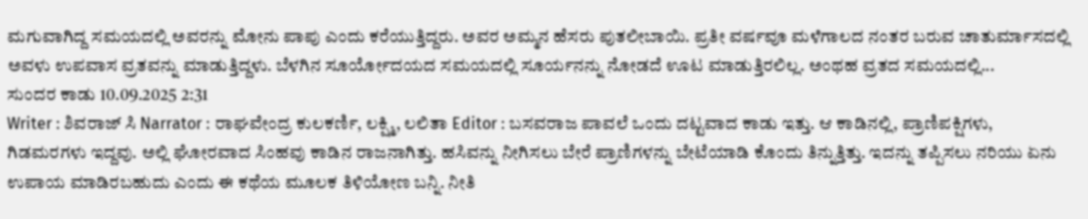ಮಗುವಾಗಿದ್ದ ಸಮಯದಲ್ಲಿ ಅವರನ್ನು ಮೋನು ಪಾಪು ಎಂದು ಕರೆಯುತ್ತಿದ್ದರು. ಅವರ ಅಮ್ಮನ ಹೆಸರು ಪುತಲೀಬಾಯಿ. ಪ್ರತೀ ವರ್ಷವೂ ಮಳೆಗಾಲದ ನಂತರ ಬರುವ ಚಾತುರ್ಮಾಸದಲ್ಲಿ ಅವಳು ಉಪವಾಸ ವ್ರತವನ್ನು ಮಾಡುತ್ತಿದ್ದಳು. ಬೆಳಗಿನ ಸೂರ್ಯೋದಯದ ಸಮಯದಲ್ಲಿ ಸೂರ್ಯನನ್ನು ನೋಡದೆ ಊಟ ಮಾಡುತ್ತಿರಲಿಲ್ಲ. ಅಂಥಹ ವ್ರತದ ಸಮಯದಲ್ಲಿ...
ಸುಂದರ ಕಾಡು 10.09.2025 2:31
Writer : ಶಿವರಾಜ್ ಸಿ Narrator : ರಾಘವೇಂದ್ರ ಕುಲಕರ್ಣಿ, ಲಕ್ಷ್ಮಿ, ಲಲಿತಾ Editor : ಬಸವರಾಜ ಪಾವಲೆ ಒಂದು ದಟ್ಟವಾದ ಕಾಡು ಇತ್ತು. ಆ ಕಾಡಿನಲ್ಲಿ, ಪ್ರಾಣಿಪಕ್ಷಿಗಳು, ಗಿಡಮರಗಳು ಇದ್ದವು. ಅಲ್ಲಿ ಘೋರವಾದ ಸಿಂಹವು ಕಾಡಿನ ರಾಜನಾಗಿತ್ತು. ಹಸಿವನ್ನು ನೀಗಿಸಲು ಬೇರೆ ಪ್ರಾಣಿಗಳನ್ನು ಬೇಟೆಯಾಡಿ ಕೊಂದು ತಿನ್ನುತ್ತಿತ್ತು. ಇದನ್ನು ತಪ್ಪಿಸಲು ನರಿಯು ಏನು ಉಪಾಯ ಮಾಡಿರಬಹುದು ಎಂದು ಈ ಕಥೆಯ ಮೂಲಕ ತಿಳಿಯೋಣ ಬನ್ನಿ. ನೀತಿ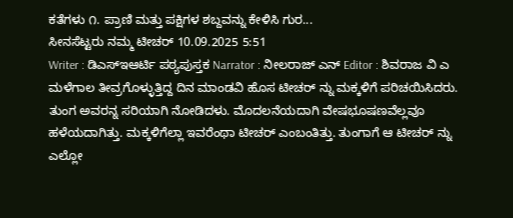ಕತೆಗಳು ೧. ಪ್ರಾಣಿ ಮತ್ತು ಪಕ್ಷಿಗಳ ಶಬ್ದವನ್ನು ಕೇಳಿಸಿ ಗುರ...
ಸೀನಸೆಟ್ಟರು ನಮ್ಮ ಟೀಚರ್ 10.09.2025 5:51
Writer : ಡಿಎಸ್ಇಆರ್ಟಿ ಪಠ್ಯಪುಸ್ತಕ Narrator : ನೀಲರಾಜ್ ಎನ್ Editor : ಶಿವರಾಜ ವಿ ಎ ಮಳೆಗಾಲ ತೀವ್ರಗೊಳ್ಳುತ್ತಿದ್ದ ದಿನ ಮಾಂಡವಿ ಹೊಸ ಟೀಚರ್ ನ್ನು ಮಕ್ಕಳಿಗೆ ಪರಿಚಯಿಸಿದರು. ತುಂಗ ಅವರನ್ನ ಸರಿಯಾಗಿ ನೋಡಿದಳು. ಮೊದಲನೆಯದಾಗಿ ವೇಷಭೂಷಣವೆಲ್ಲವೂ ಹಳೆಯದಾಗಿತ್ತು. ಮಕ್ಕಳಿಗೆಲ್ಲಾ ಇವರೆಂಥಾ ಟೀಚರ್ ಎಂಬಂತಿತ್ತು. ತುಂಗಾಗೆ ಆ ಟೀಚರ್ ನ್ನು ಎಲ್ಲೋ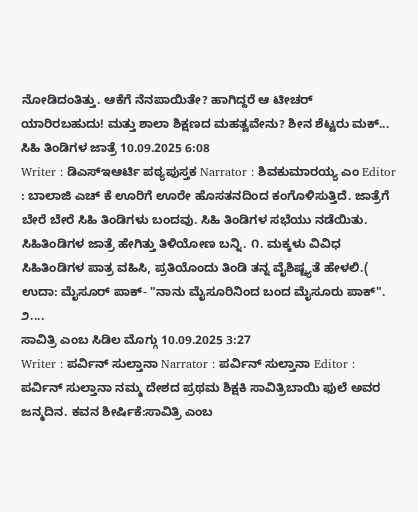ನೋಡಿದಂತಿತ್ತು. ಆಕೆಗೆ ನೆನಪಾಯಿತೇ? ಹಾಗಿದ್ದರೆ ಆ ಟೀಚರ್ ಯಾರಿರಬಹುದು! ಮತ್ತು ಶಾಲಾ ಶಿಕ್ಷಣದ ಮಹತ್ವವೇನು? ಶೀನ ಶೆಟ್ಟರು ಮಕ್...
ಸಿಹಿ ತಿಂಡಿಗಳ ಜಾತ್ರೆ 10.09.2025 6:08
Writer : ಡಿಎಸ್ಇಆರ್ಟಿ ಪಠ್ಯಪುಸ್ತಕ Narrator : ಶಿವಕುಮಾರಯ್ಯ ಎಂ Editor : ಬಾಲಾಜಿ ಎಚ್ ಕೆ ಊರಿಗೆ ಊರೇ ಹೊಸತನದಿಂದ ಕಂಗೊಳಿಸುತ್ತಿದೆ. ಜಾತ್ರೆಗೆ ಬೇರೆ ಬೇರೆ ಸಿಹಿ ತಿಂಡಿಗಳು ಬಂದವು. ಸಿಹಿ ತಿಂಡಿಗಳ ಸಭೆಯು ನಡೆಯಿತು. ಸಿಹಿತಿಂಡಿಗಳ ಜಾತ್ರೆ ಹೇಗಿತ್ತು ತಿಳಿಯೋಣ ಬನ್ನಿ. ೧. ಮಕ್ಕಳು ವಿವಿಧ ಸಿಹಿತಿಂಡಿಗಳ ಪಾತ್ರ ವಹಿಸಿ, ಪ್ರತಿಯೊಂದು ತಿಂಡಿ ತನ್ನ ವೈಶಿಷ್ಟ್ಯತೆ ಹೇಳಲಿ.( ಉದಾ: ಮೈಸೂರ್ ಪಾಕ್- "ನಾನು ಮೈಸೂರಿನಿಂದ ಬಂದ ಮೈಸೂರು ಪಾಕ್". ೨....
ಸಾವಿತ್ರಿ ಎಂಬ ಸಿಡಿಲ ಮೊಗ್ಗು 10.09.2025 3:27
Writer : ಪರ್ವಿನ್ ಸುಲ್ತಾನಾ Narrator : ಪರ್ವಿನ್ ಸುಲ್ತಾನಾ Editor : ಪರ್ವಿನ್ ಸುಲ್ತಾನಾ ನಮ್ಮ ದೇಶದ ಪ್ರಥಮ ಶಿಕ್ಷಕಿ ಸಾವಿತ್ರಿಬಾಯಿ ಫುಲೆ ಅವರ ಜನ್ಮದಿನ. ಕವನ ಶೀರ್ಷಿಕೆ:ಸಾವಿತ್ರಿ ಎಂಬ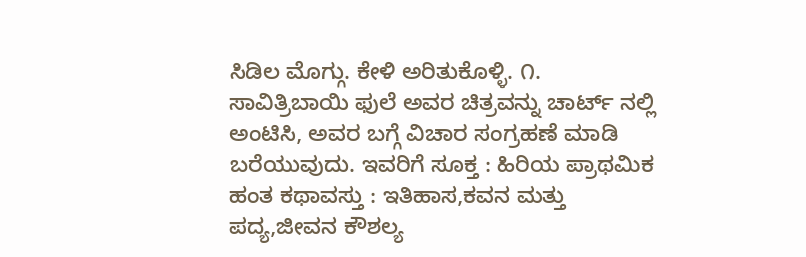ಸಿಡಿಲ ಮೊಗ್ಗು. ಕೇಳಿ ಅರಿತುಕೊಳ್ಳಿ. ೧. ಸಾವಿತ್ರಿಬಾಯಿ ಫುಲೆ ಅವರ ಚಿತ್ರವನ್ನು ಚಾರ್ಟ್ ನಲ್ಲಿ ಅಂಟಿಸಿ, ಅವರ ಬಗ್ಗೆ ವಿಚಾರ ಸಂಗ್ರಹಣೆ ಮಾಡಿ ಬರೆಯುವುದು. ಇವರಿಗೆ ಸೂಕ್ತ : ಹಿರಿಯ ಪ್ರಾಥಮಿಕ ಹಂತ ಕಥಾವಸ್ತು : ಇತಿಹಾಸ,ಕವನ ಮತ್ತು ಪದ್ಯ,ಜೀವನ ಕೌಶಲ್ಯ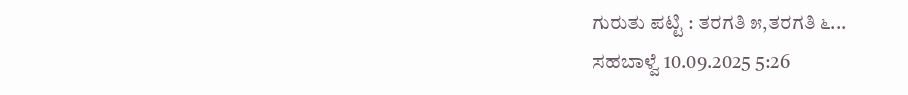ಗುರುತು ಪಟ್ಟಿ : ತರಗತಿ ೫,ತರಗತಿ ೬...
ಸಹಬಾಳ್ವೆ 10.09.2025 5:26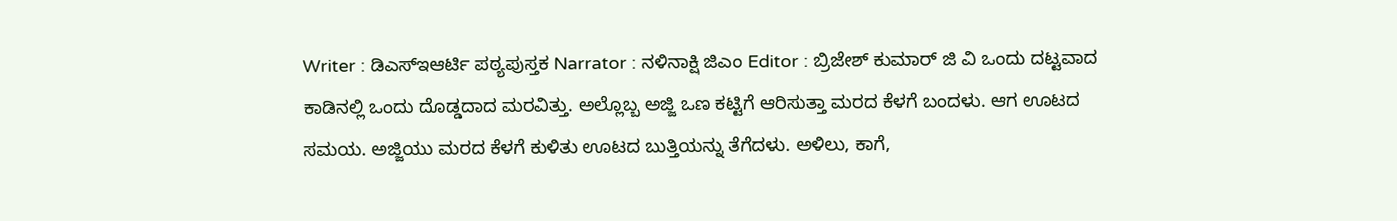Writer : ಡಿಎಸ್ಇಆರ್ಟಿ ಪಠ್ಯಪುಸ್ತಕ Narrator : ನಳಿನಾಕ್ಷಿ ಜಿಎಂ Editor : ಬ್ರಿಜೇಶ್ ಕುಮಾರ್ ಜಿ ವಿ ಒಂದು ದಟ್ಟವಾದ ಕಾಡಿನಲ್ಲಿ ಒಂದು ದೊಡ್ಡದಾದ ಮರವಿತ್ತು. ಅಲ್ಲೊಬ್ಬ ಅಜ್ಜಿ ಒಣ ಕಟ್ಟಿಗೆ ಆರಿಸುತ್ತಾ ಮರದ ಕೆಳಗೆ ಬಂದಳು. ಆಗ ಊಟದ ಸಮಯ. ಅಜ್ಜಿಯು ಮರದ ಕೆಳಗೆ ಕುಳಿತು ಊಟದ ಬುತ್ತಿಯನ್ನು ತೆಗೆದಳು. ಅಳಿಲು, ಕಾಗೆ,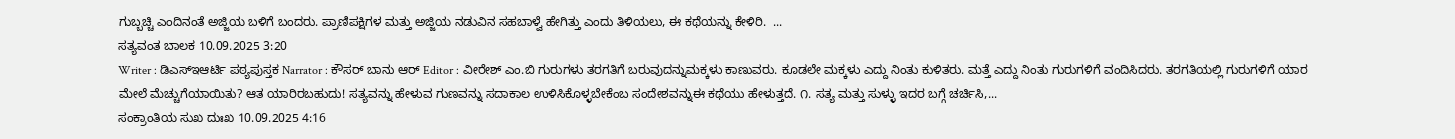ಗುಬ್ಬಚ್ಚಿ ಎಂದಿನಂತೆ ಅಜ್ಜಿಯ ಬಳಿಗೆ ಬಂದರು. ಪ್ರಾಣಿಪಕ್ಷಿಗಳ ಮತ್ತು ಅಜ್ಜಿಯ ನಡುವಿನ ಸಹಬಾಳ್ವೆ ಹೇಗಿತ್ತು ಎಂದು ತಿಳಿಯಲು, ಈ ಕಥೆಯನ್ನು ಕೇಳಿರಿ.  ...
ಸತ್ಯವಂತ ಬಾಲಕ 10.09.2025 3:20
Writer : ಡಿಎಸ್ಇಆರ್ಟಿ ಪಠ್ಯಪುಸ್ತಕ Narrator : ಕೌಸರ್ ಬಾನು ಆರ್ Editor : ವೀರೇಶ್ ಎಂ.ಬಿ ಗುರುಗಳು ತರಗತಿಗೆ ಬರುವುದನ್ನುಮಕ್ಕಳು ಕಾಣುವರು. ಕೂಡಲೇ ಮಕ್ಕಳು ಎದ್ದು ನಿಂತು ಕುಳಿತರು. ಮತ್ತೆ ಎದ್ದು ನಿಂತು ಗುರುಗಳಿಗೆ ವಂದಿಸಿದರು. ತರಗತಿಯಲ್ಲಿ ಗುರುಗಳಿಗೆ ಯಾರ ಮೇಲೆ ಮೆಚ್ಚುಗೆಯಾಯಿತು? ಆತ ಯಾರಿರಬಹುದು! ಸತ್ಯವನ್ನು ಹೇಳುವ ಗುಣವನ್ನು ಸದಾಕಾಲ ಉಳಿಸಿಕೊಳ್ಳಬೇಕೆಂಬ ಸಂದೇಶವನ್ನುಈ ಕಥೆಯು ಹೇಳುತ್ತದೆ. ೧. ಸತ್ಯ ಮತ್ತು ಸುಳ್ಳು ಇದರ ಬಗ್ಗೆ ಚರ್ಚಿಸಿ,...
ಸಂಕ್ರಾಂತಿಯ ಸುಖ ದುಃಖ 10.09.2025 4:16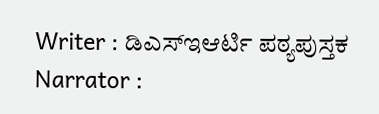Writer : ಡಿಎಸ್ಇಆರ್ಟಿ ಪಠ್ಯಪುಸ್ತಕ Narrator :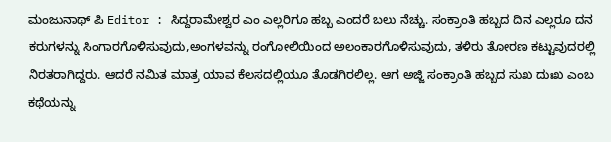ಮಂಜುನಾಥ್ ಪಿ Editor : ಸಿದ್ದರಾಮೇಶ್ವರ ಎಂ ಎಲ್ಲರಿಗೂ ಹಬ್ಬ ಎಂದರೆ ಬಲು ನೆಚ್ಚು. ಸಂಕ್ರಾಂತಿ ಹಬ್ಬದ ದಿನ ಎಲ್ಲರೂ ದನ ಕರುಗಳನ್ನು ಸಿಂಗಾರಗೊಳಿಸುವುದು,ಅಂಗಳವನ್ನು ರಂಗೋಲಿಯಿಂದ ಅಲಂಕಾರಗೊಳಿಸುವುದು, ತಳಿರು ತೋರಣ ಕಟ್ಟುವುದರಲ್ಲಿ ನಿರತರಾಗಿದ್ದರು. ಆದರೆ ನಮಿತ ಮಾತ್ರ ಯಾವ ಕೆಲಸದಲ್ಲಿಯೂ ತೊಡಗಿರಲಿಲ್ಲ. ಆಗ ಅಜ್ಜಿ ಸಂಕ್ರಾಂತಿ ಹಬ್ಬದ ಸುಖ ದುಃಖ ಎಂಬ ಕಥೆಯನ್ನು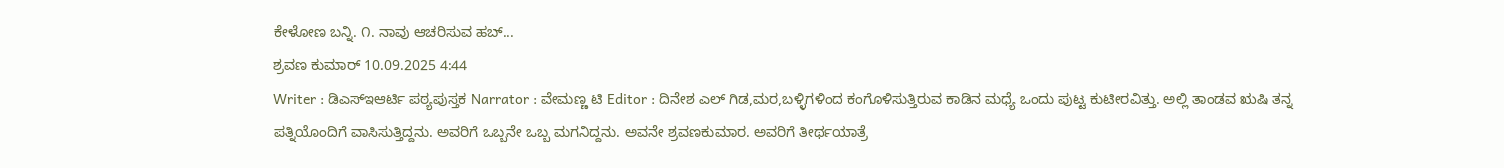ಕೇಳೋಣ ಬನ್ನಿ. ೧. ನಾವು ಆಚರಿಸುವ ಹಬ್...
ಶ್ರವಣ ಕುಮಾರ್ 10.09.2025 4:44
Writer : ಡಿಎಸ್ಇಆರ್ಟಿ ಪಠ್ಯಪುಸ್ತಕ Narrator : ವೇಮಣ್ಣ ಟಿ Editor : ದಿನೇಶ ಎಲ್ ಗಿಡ,ಮರ,ಬಳ್ಳಿಗಳಿಂದ ಕಂಗೊಳಿಸುತ್ತಿರುವ ಕಾಡಿನ ಮಧ್ಯೆ ಒಂದು ಪುಟ್ಟ ಕುಟೀರವಿತ್ತು. ಅಲ್ಲಿ ತಾಂಡವ ಋಷಿ ತನ್ನ ಪತ್ನಿಯೊಂದಿಗೆ ವಾಸಿಸುತ್ತಿದ್ದನು. ಅವರಿಗೆ ಒಬ್ಬನೇ ಒಬ್ಬ ಮಗನಿದ್ದನು. ಅವನೇ ಶ್ರವಣಕುಮಾರ. ಅವರಿಗೆ ತೀರ್ಥಯಾತ್ರೆ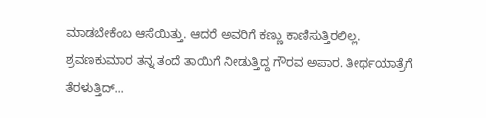ಮಾಡಬೇಕೆಂಬ ಆಸೆಯಿತ್ತು. ಆದರೆ ಅವರಿಗೆ ಕಣ್ಣು ಕಾಣಿಸುತ್ತಿರಲಿಲ್ಲ. ಶ್ರವಣಕುಮಾರ ತನ್ನ ತಂದೆ ತಾಯಿಗೆ ನೀಡುತ್ತಿದ್ದ ಗೌರವ ಅಪಾರ. ತೀರ್ಥಯಾತ್ರೆಗೆ ತೆರಳುತ್ತಿದ್...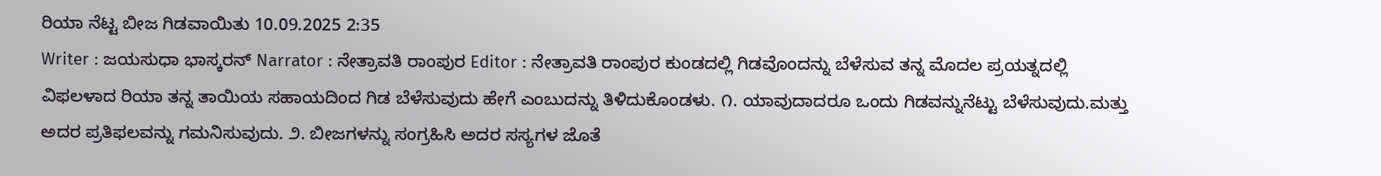ರಿಯಾ ನೆಟ್ಟ ಬೀಜ ಗಿಡವಾಯಿತು 10.09.2025 2:35
Writer : ಜಯಸುಧಾ ಭಾಸ್ಕರನ್ Narrator : ನೇತ್ರಾವತಿ ರಾಂಪುರ Editor : ನೇತ್ರಾವತಿ ರಾಂಪುರ ಕುಂಡದಲ್ಲಿ ಗಿಡವೊಂದನ್ನು ಬೆಳೆಸುವ ತನ್ನ ಮೊದಲ ಪ್ರಯತ್ನದಲ್ಲಿ ವಿಫಲಳಾದ ರಿಯಾ ತನ್ನ ತಾಯಿಯ ಸಹಾಯದಿಂದ ಗಿಡ ಬೆಳೆಸುವುದು ಹೇಗೆ ಎಂಬುದನ್ನು ತಿಳಿದುಕೊಂಡಳು. ೧. ಯಾವುದಾದರೂ ಒಂದು ಗಿಡವನ್ನುನೆಟ್ಟು ಬೆಳೆಸುವುದು.ಮತ್ತು ಅದರ ಪ್ರತಿಫಲವನ್ನು ಗಮನಿಸುವುದು. ೨. ಬೀಜಗಳನ್ನು ಸಂಗ್ರಹಿಸಿ ಅದರ ಸಸ್ಯಗಳ ಜೊತೆ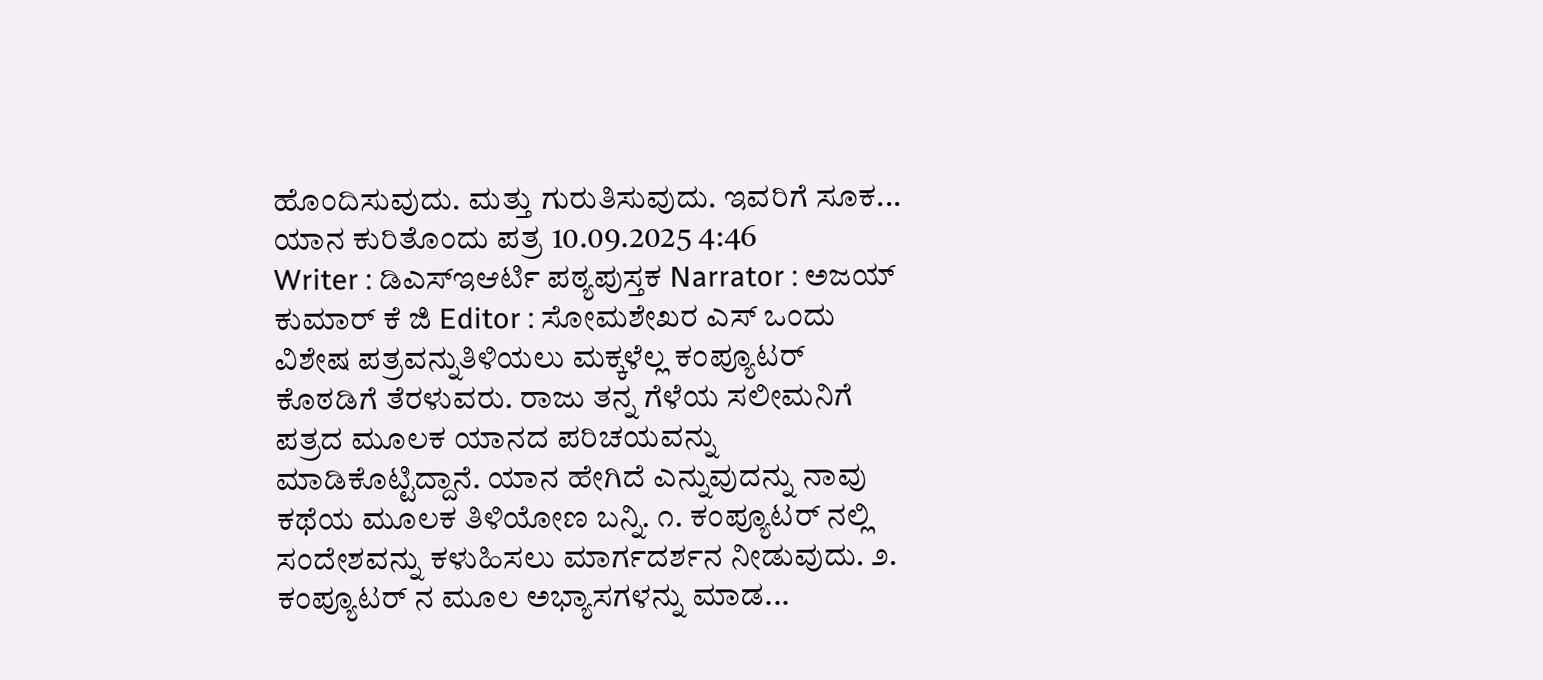ಹೊಂದಿಸುವುದು. ಮತ್ತು ಗುರುತಿಸುವುದು. ಇವರಿಗೆ ಸೂಕ...
ಯಾನ ಕುರಿತೊಂದು ಪತ್ರ 10.09.2025 4:46
Writer : ಡಿಎಸ್ಇಆರ್ಟಿ ಪಠ್ಯಪುಸ್ತಕ Narrator : ಅಜಯ್ ಕುಮಾರ್ ಕೆ ಜಿ Editor : ಸೋಮಶೇಖರ ಎಸ್ ಒಂದು ವಿಶೇಷ ಪತ್ರವನ್ನುತಿಳಿಯಲು ಮಕ್ಕಳೆಲ್ಲ ಕಂಪ್ಯೂಟರ್ ಕೊಠಡಿಗೆ ತೆರಳುವರು. ರಾಜು ತನ್ನ ಗೆಳೆಯ ಸಲೀಮನಿಗೆ ಪತ್ರದ ಮೂಲಕ ಯಾನದ ಪರಿಚಯವನ್ನು ಮಾಡಿಕೊಟ್ಟಿದ್ದಾನೆ. ಯಾನ ಹೇಗಿದೆ ಎನ್ನುವುದನ್ನು ನಾವು ಕಥೆಯ ಮೂಲಕ ತಿಳಿಯೋಣ ಬನ್ನಿ. ೧. ಕಂಪ್ಯೂಟರ್ ನಲ್ಲಿ ಸಂದೇಶವನ್ನು ಕಳುಹಿಸಲು ಮಾರ್ಗದರ್ಶನ ನೀಡುವುದು. ೨. ಕಂಪ್ಯೂಟರ್ ನ ಮೂಲ ಅಭ್ಯಾಸಗಳನ್ನು ಮಾಡ...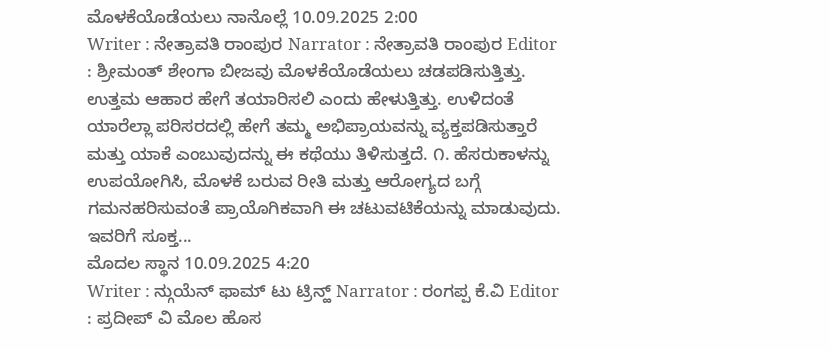ಮೊಳಕೆಯೊಡೆಯಲು ನಾನೊಲ್ಲೆ 10.09.2025 2:00
Writer : ನೇತ್ರಾವತಿ ರಾಂಪುರ Narrator : ನೇತ್ರಾವತಿ ರಾಂಪುರ Editor : ಶ್ರೀಮಂತ್ ಶೇಂಗಾ ಬೀಜವು ಮೊಳಕೆಯೊಡೆಯಲು ಚಡಪಡಿಸುತ್ತಿತ್ತು. ಉತ್ತಮ ಆಹಾರ ಹೇಗೆ ತಯಾರಿಸಲಿ ಎಂದು ಹೇಳುತ್ತಿತ್ತು. ಉಳಿದಂತೆ ಯಾರೆಲ್ಲಾ ಪರಿಸರದಲ್ಲಿ ಹೇಗೆ ತಮ್ಮ ಅಭಿಪ್ರಾಯವನ್ನು ವ್ಯಕ್ತಪಡಿಸುತ್ತಾರೆ ಮತ್ತು ಯಾಕೆ ಎಂಬುವುದನ್ನು ಈ ಕಥೆಯು ತಿಳಿಸುತ್ತದೆ. ೧. ಹೆಸರುಕಾಳನ್ನು ಉಪಯೋಗಿಸಿ, ಮೊಳಕೆ ಬರುವ ರೀತಿ ಮತ್ತು ಆರೋಗ್ಯದ ಬಗ್ಗೆ ಗಮನಹರಿಸುವಂತೆ ಪ್ರಾಯೊಗಿಕವಾಗಿ ಈ ಚಟುವಟಿಕೆಯನ್ನು ಮಾಡುವುದು. ಇವರಿಗೆ ಸೂಕ್ತ...
ಮೊದಲ ಸ್ಥಾನ 10.09.2025 4:20
Writer : ನ್ಗುಯೆನ್ ಫಾಮ್ ಟು ಟ್ರಿನ್ಹ್ Narrator : ರಂಗಪ್ಪ ಕೆ.ವಿ Editor : ಪ್ರದೀಪ್ ವಿ ಮೊಲ ಹೊಸ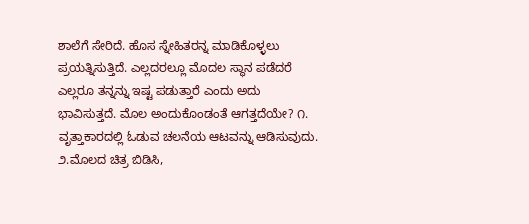ಶಾಲೆಗೆ ಸೇರಿದೆ. ಹೊಸ ಸ್ನೇಹಿತರನ್ನ ಮಾಡಿಕೊಳ್ಳಲು ಪ್ರಯತ್ನಿಸುತ್ತಿದೆ. ಎಲ್ಲದರಲ್ಲೂ ಮೊದಲ ಸ್ಥಾನ ಪಡೆದರೆ ಎಲ್ಲರೂ ತನ್ನನ್ನು ಇಷ್ಟ ಪಡುತ್ತಾರೆ ಎಂದು ಅದು ಭಾವಿಸುತ್ತದೆ. ಮೊಲ ಅಂದುಕೊಂಡಂತೆ ಆಗತ್ತದೆಯೇ? ೧. ವೃತ್ತಾಕಾರದಲ್ಲಿ ಓಡುವ ಚಲನೆಯ ಆಟವನ್ನು ಆಡಿಸುವುದು. ೨.ಮೊಲದ ಚಿತ್ರ ಬಿಡಿಸಿ,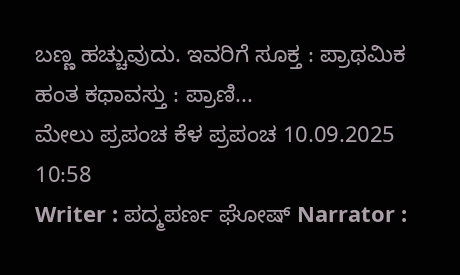ಬಣ್ಣ ಹಚ್ಚುವುದು. ಇವರಿಗೆ ಸೂಕ್ತ : ಪ್ರಾಥಮಿಕ ಹಂತ ಕಥಾವಸ್ತು : ಪ್ರಾಣಿ...
ಮೇಲು ಪ್ರಪಂಚ ಕೆಳ ಪ್ರಪಂಚ 10.09.2025 10:58
Writer : ಪದ್ಮಪರ್ಣ ಘೋಷ್ Narrator :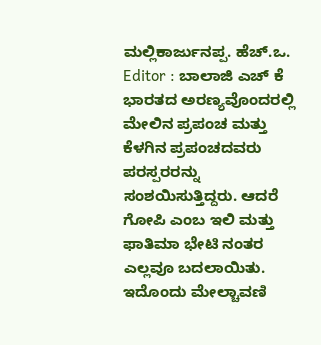ಮಲ್ಲಿಕಾರ್ಜುನಪ್ಪ. ಹೆಚ್.ಒ. Editor : ಬಾಲಾಜಿ ಎಚ್ ಕೆ ಭಾರತದ ಅರಣ್ಯವೊಂದರಲ್ಲಿ ಮೇಲಿನ ಪ್ರಪಂಚ ಮತ್ತು ಕೆಳಗಿನ ಪ್ರಪಂಚದವರು ಪರಸ್ಪರರನ್ನು ಸಂಶಯಿಸುತ್ತಿದ್ದರು. ಆದರೆ ಗೋಪಿ ಎಂಬ ಇಲಿ ಮತ್ತು ಫಾತಿಮಾ ಭೇಟಿ ನಂತರ ಎಲ್ಲವೂ ಬದಲಾಯಿತು. ಇದೊಂದು ಮೇಲ್ಚಾವಣಿ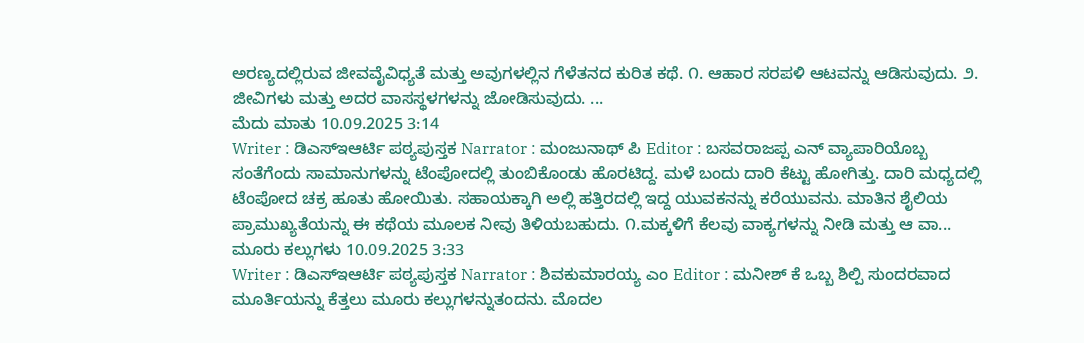ಅರಣ್ಯದಲ್ಲಿರುವ ಜೀವವೈವಿಧ್ಯತೆ ಮತ್ತು ಅವುಗಳಲ್ಲಿನ ಗೆಳೆತನದ ಕುರಿತ ಕಥೆ. ೧. ಆಹಾರ ಸರಪಳಿ ಆಟವನ್ನು ಆಡಿಸುವುದು. ೨. ಜೀವಿಗಳು ಮತ್ತು ಅದರ ವಾಸಸ್ಥಳಗಳನ್ನು ಜೋಡಿಸುವುದು. ...
ಮೆದು ಮಾತು 10.09.2025 3:14
Writer : ಡಿಎಸ್ಇಆರ್ಟಿ ಪಠ್ಯಪುಸ್ತಕ Narrator : ಮಂಜುನಾಥ್ ಪಿ Editor : ಬಸವರಾಜಪ್ಪ ಎನ್ ವ್ಯಾಪಾರಿಯೊಬ್ಬ ಸಂತೆಗೆಂದು ಸಾಮಾನುಗಳನ್ನು ಟೆಂಪೋದಲ್ಲಿ ತುಂಬಿಕೊಂಡು ಹೊರಟಿದ್ದ. ಮಳೆ ಬಂದು ದಾರಿ ಕೆಟ್ಟು ಹೋಗಿತ್ತು. ದಾರಿ ಮಧ್ಯದಲ್ಲಿ ಟೆಂಪೋದ ಚಕ್ರ ಹೂತು ಹೋಯಿತು. ಸಹಾಯಕ್ಕಾಗಿ ಅಲ್ಲಿ ಹತ್ತಿರದಲ್ಲಿ ಇದ್ದ ಯುವಕನನ್ನು ಕರೆಯುವನು. ಮಾತಿನ ಶೈಲಿಯ ಪ್ರಾಮುಖ್ಯತೆಯನ್ನು ಈ ಕಥೆಯ ಮೂಲಕ ನೀವು ತಿಳಿಯಬಹುದು. ೧.ಮಕ್ಕಳಿಗೆ ಕೆಲವು ವಾಕ್ಯಗಳನ್ನು ನೀಡಿ ಮತ್ತು ಆ ವಾ...
ಮೂರು ಕಲ್ಲುಗಳು 10.09.2025 3:33
Writer : ಡಿಎಸ್ಇಆರ್ಟಿ ಪಠ್ಯಪುಸ್ತಕ Narrator : ಶಿವಕುಮಾರಯ್ಯ ಎಂ Editor : ಮನೀಶ್ ಕೆ ಒಬ್ಬ ಶಿಲ್ಪಿ ಸುಂದರವಾದ ಮೂರ್ತಿಯನ್ನು ಕೆತ್ತಲು ಮೂರು ಕಲ್ಲುಗಳನ್ನುತಂದನು. ಮೊದಲ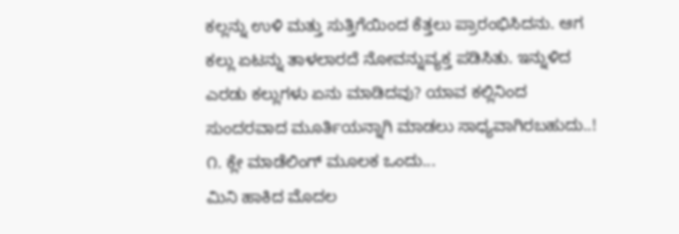ಕಲ್ಲನ್ನು ಉಳಿ ಮತ್ತು ಸುತ್ತಿಗೆಯಿಂದ ಕೆತ್ತಲು ಪ್ರಾರಂಭಿಸಿದನು. ಆಗ ಕಲ್ಲು ಏಟನ್ನು ತಾಳಲಾರದೆ ನೋವನ್ನುವ್ಯಕ್ತ ಪಡಿಸಿತು. ಇನ್ನುಳಿದ ಎರಡು ಕಲ್ಲುಗಳು ಏನು ಮಾಡಿದವು? ಯಾವ ಕಲ್ಲಿನಿಂದ ಸುಂದರವಾದ ಮೂರ್ತಿಯನ್ನಾಗಿ ಮಾಡಲು ಸಾಧ್ಯವಾಗಿರಬಹುದು..! ೧. ಕ್ಲೇ ಮಾಡೆಲಿಂಗ್ ಮೂಲಕ ಒಂದು...
ಮಿನಿ ಹಾಕಿದ ಮೊದಲ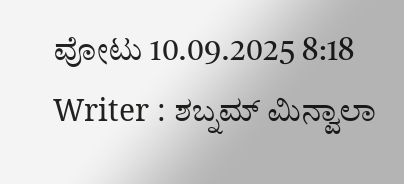ವೋಟು 10.09.2025 8:18
Writer : ಶಬ್ನಮ್ ಮಿನ್ವಾಲಾ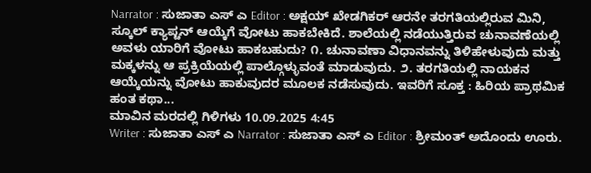Narrator : ಸುಜಾತಾ ಎಸ್ ಎ Editor : ಅಕ್ಷಯ್ ಖೇಡಗಿಕರ್ ಆರನೇ ತರಗತಿಯಲ್ಲಿರುವ ಮಿನಿ, ಸ್ಕೂಲ್ ಕ್ಯಾಪ್ಟನ್ ಆಯ್ಕೆಗೆ ವೋಟು ಹಾಕಬೇಕಿದೆ. ಶಾಲೆಯಲ್ಲಿ ನಡೆಯುತ್ತಿರುವ ಚುನಾವಣೆಯಲ್ಲಿ ಅವಳು ಯಾರಿಗೆ ವೋಟು ಹಾಕಬಹುದು? ೧. ಚುನಾವಣಾ ವಿಧಾನವನ್ನು ತಿಳಿಹೇಳುವುದು ಮತ್ತು ಮಕ್ಕಳನ್ನು ಆ ಪ್ರಕ್ರಿಯೆಯಲ್ಲಿ ಪಾಲ್ಗೊಳ್ಳುವಂತೆ ಮಾಡುವುದು. ೨. ತರಗತಿಯಲ್ಲಿ ನಾಯಕನ ಆಯ್ಕೆಯನ್ನು ವೋಟು ಹಾಕುವುದರ ಮೂಲಕ ನಡೆಸುವುದು. ಇವರಿಗೆ ಸೂಕ್ತ : ಹಿರಿಯ ಪ್ರಾಥಮಿಕ ಹಂತ ಕಥಾ...
ಮಾವಿನ ಮರದಲ್ಲಿ ಗಿಳಿಗಳು 10.09.2025 4:45
Writer : ಸುಜಾತಾ ಎಸ್ ಎ Narrator : ಸುಜಾತಾ ಎಸ್ ಎ Editor : ಶ್ರೀಮಂತ್ ಅದೊಂದು ಊರು.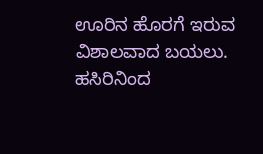ಊರಿನ ಹೊರಗೆ ಇರುವ ವಿಶಾಲವಾದ ಬಯಲು. ಹಸಿರಿನಿಂದ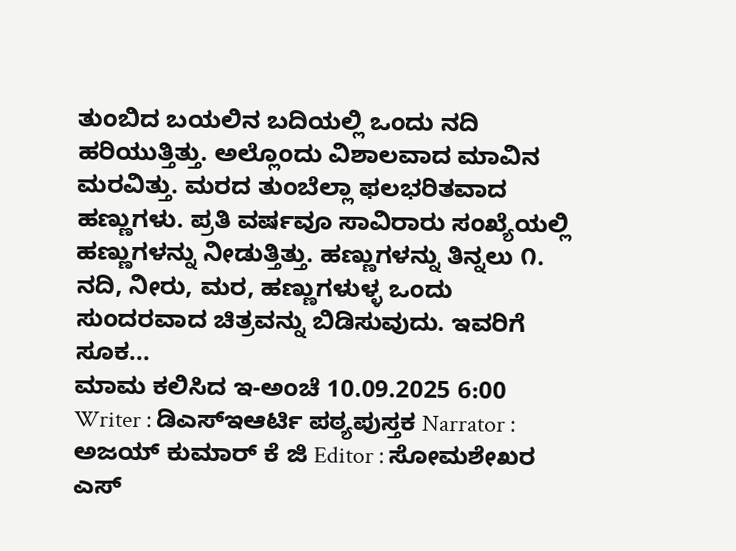ತುಂಬಿದ ಬಯಲಿನ ಬದಿಯಲ್ಲಿ ಒಂದು ನದಿ ಹರಿಯುತ್ತಿತ್ತು. ಅಲ್ಲೊಂದು ವಿಶಾಲವಾದ ಮಾವಿನ ಮರವಿತ್ತು. ಮರದ ತುಂಬೆಲ್ಲಾ ಫಲಭರಿತವಾದ ಹಣ್ಣುಗಳು. ಪ್ರತಿ ವರ್ಷವೂ ಸಾವಿರಾರು ಸಂಖ್ಯೆಯಲ್ಲಿ ಹಣ್ಣುಗಳನ್ನು ನೀಡುತ್ತಿತ್ತು. ಹಣ್ಣುಗಳನ್ನು ತಿನ್ನಲು ೧. ನದಿ, ನೀರು, ಮರ, ಹಣ್ಣುಗಳುಳ್ಳ ಒಂದು ಸುಂದರವಾದ ಚಿತ್ರವನ್ನು ಬಿಡಿಸುವುದು. ಇವರಿಗೆ ಸೂಕ...
ಮಾಮ ಕಲಿಸಿದ ಇ-ಅಂಚೆ 10.09.2025 6:00
Writer : ಡಿಎಸ್ಇಆರ್ಟಿ ಪಠ್ಯಪುಸ್ತಕ Narrator : ಅಜಯ್ ಕುಮಾರ್ ಕೆ ಜಿ Editor : ಸೋಮಶೇಖರ ಎಸ್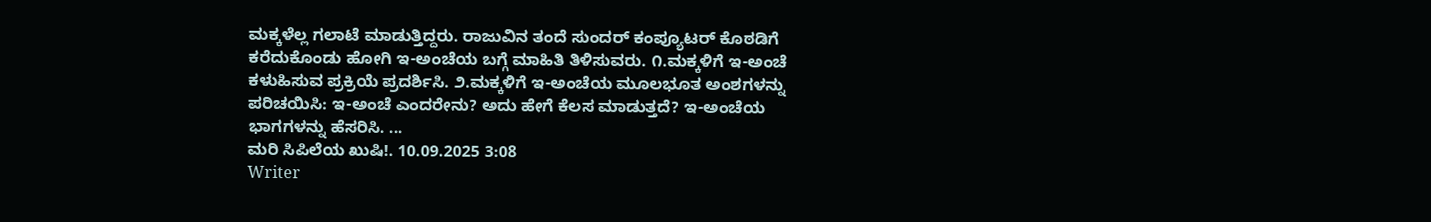ಮಕ್ಕಳೆಲ್ಲ ಗಲಾಟೆ ಮಾಡುತ್ತಿದ್ದರು. ರಾಜುವಿನ ತಂದೆ ಸುಂದರ್ ಕಂಪ್ಯೂಟರ್ ಕೊಠಡಿಗೆ ಕರೆದುಕೊಂಡು ಹೋಗಿ ಇ-ಅಂಚೆಯ ಬಗ್ಗೆ ಮಾಹಿತಿ ತಿಳಿಸುವರು. ೧.ಮಕ್ಕಳಿಗೆ ಇ-ಅಂಚೆ ಕಳುಹಿಸುವ ಪ್ರಕ್ರಿಯೆ ಪ್ರದರ್ಶಿಸಿ. ೨.ಮಕ್ಕಳಿಗೆ ಇ-ಅಂಚೆಯ ಮೂಲಭೂತ ಅಂಶಗಳನ್ನು ಪರಿಚಯಿಸಿ: ಇ-ಅಂಚೆ ಎಂದರೇನು? ಅದು ಹೇಗೆ ಕೆಲಸ ಮಾಡುತ್ತದೆ? ಇ-ಅಂಚೆಯ ಭಾಗಗಳನ್ನು ಹೆಸರಿಸಿ. ...
ಮರಿ ಸಿಪಿಲೆಯ ಖುಷಿ!. 10.09.2025 3:08
Writer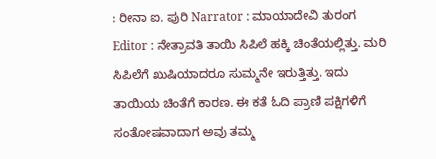: ರೀನಾ ಐ. ಪುರಿ Narrator : ಮಾಯಾದೇವಿ ತುರಂಗ Editor : ನೇತ್ರಾವತಿ ತಾಯಿ ಸಿಪಿಲೆ ಹಕ್ಕಿ ಚಿಂತೆಯಲ್ಲಿತ್ತು. ಮರಿ ಸಿಪಿಲೆಗೆ ಖುಷಿಯಾದರೂ ಸುಮ್ಮನೇ ಇರುತ್ತಿತ್ತು. ಇದು ತಾಯಿಯ ಚಿಂತೆಗೆ ಕಾರಣ. ಈ ಕತೆ ಓದಿ ಪ್ರಾಣಿ ಪಕ್ಷಿಗಳಿಗೆ ಸಂತೋಷವಾದಾಗ ಅವು ತಮ್ಮ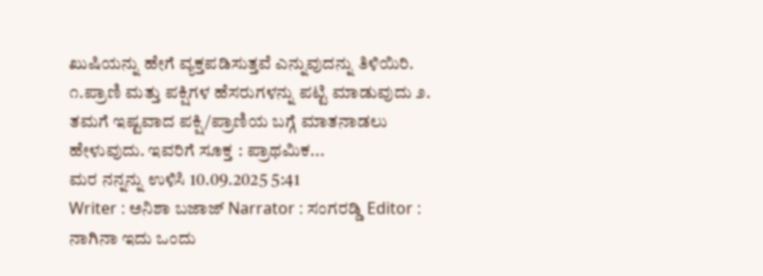ಖುಷಿಯನ್ನು ಹೇಗೆ ವ್ಯಕ್ತಪಡಿಸುತ್ತವೆ ಎನ್ನುವುದನ್ನು ತಿಳಿಯಿರಿ. ೧.ಪ್ರಾಣಿ ಮತ್ತು ಪಕ್ಷಿಗಳ ಹೆಸರುಗಳನ್ನು ಪಟ್ಟಿ ಮಾಡುವುದು ೨. ತಮಗೆ ಇಷ್ಟವಾದ ಪಕ್ಷಿ/ಪ್ರಾಣಿಯ ಬಗ್ಗೆ ಮಾತನಾಡಲು ಹೇಳುವುದು. ಇವರಿಗೆ ಸೂಕ್ತ : ಪ್ರಾಥಮಿಕ...
ಮರ ನನ್ನನ್ನು ಉಳಿಸಿ 10.09.2025 5:41
Writer : ಅನಿಶಾ ಬಜಾಜ್ Narrator : ಸಂಗರಡ್ಡಿ Editor : ನಾಗಿನಾ ಇದು ಒಂದು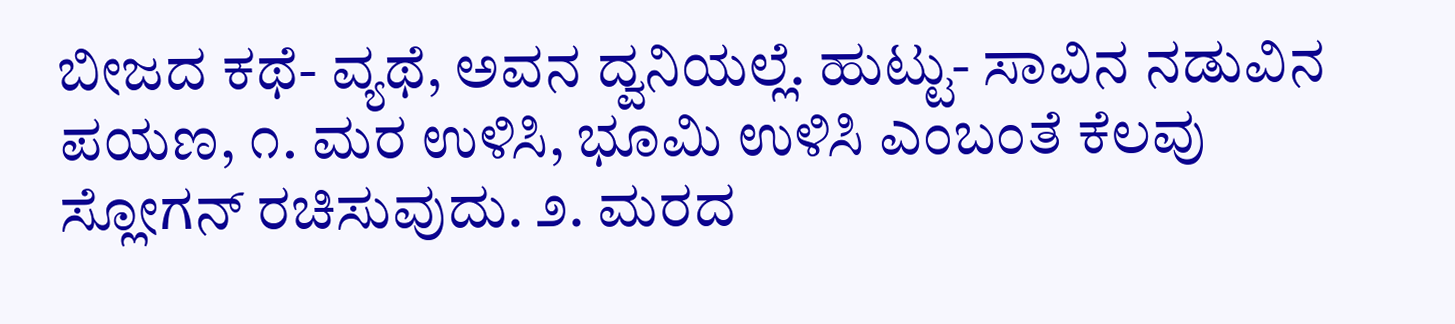ಬೀಜದ ಕಥೆ- ವ್ಯಥೆ, ಅವನ ದ್ವನಿಯಲ್ಲೆ. ಹುಟ್ಟು- ಸಾವಿನ ನಡುವಿನ ಪಯಣ, ೧. ಮರ ಉಳಿಸಿ, ಭೂಮಿ ಉಳಿಸಿ ಎಂಬಂತೆ ಕೆಲವು ಸ್ಲೋಗನ್ ರಚಿಸುವುದು. ೨. ಮರದ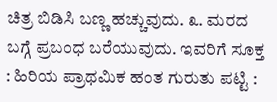ಚಿತ್ರ ಬಿಡಿಸಿ ಬಣ್ಣ ಹಚ್ಚುವುದು. ೩. ಮರದ ಬಗ್ಗೆ ಪ್ರಬಂಧ ಬರೆಯುವುದು. ಇವರಿಗೆ ಸೂಕ್ತ : ಹಿರಿಯ ಪ್ರಾಥಮಿಕ ಹಂತ ಗುರುತು ಪಟ್ಟಿ :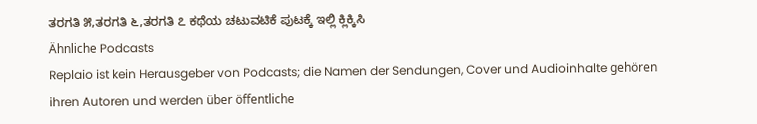ತರಗತಿ ೫,ತರಗತಿ ೬,ತರಗತಿ ೭ ಕಥೆಯ ಚಟುವಟಿಕೆ ಪುಟಕ್ಕೆ ಇಲ್ಲಿ ಕ್ಲಿಕ್ಕಿಸಿ
Ähnliche Podcasts
Replaio ist kein Herausgeber von Podcasts; die Namen der Sendungen, Cover und Audioinhalte gehören ihren Autoren und werden über öffentliche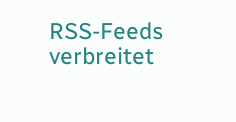RSS-Feeds verbreitet